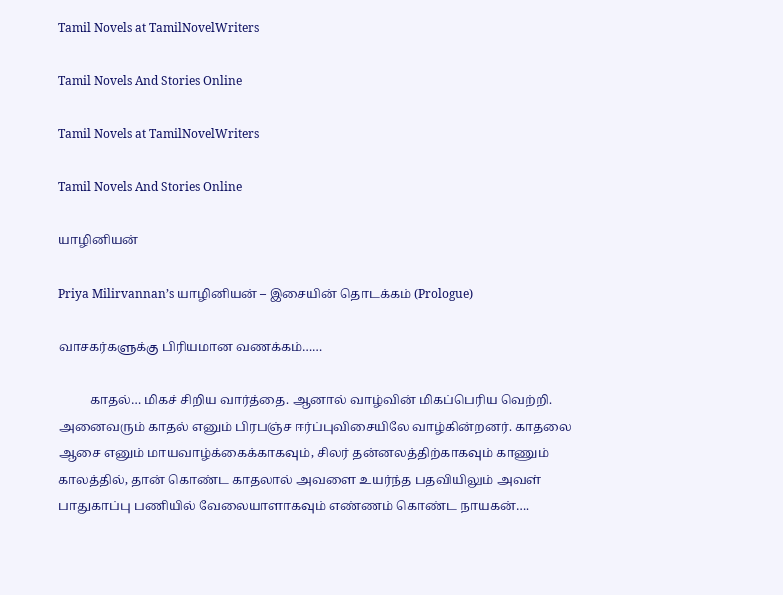Tamil Novels at TamilNovelWriters

Tamil Novels And Stories Online

Tamil Novels at TamilNovelWriters

Tamil Novels And Stories Online

யாழினியன்

Priya Milirvannan’s யாழினியன் – இசையின் தொடக்கம் (Prologue)

வாசகர்களுக்கு பிரியமான வணக்கம்……

          காதல்… மிகச் சிறிய வார்த்தை. ஆனால் வாழ்வின் மிகப்பெரிய வெற்றி. அனைவரும் காதல் எனும் பிரபஞ்ச ஈர்ப்புவிசையிலே வாழ்கின்றனர். காதலை ஆசை எனும் மாயவாழ்க்கைக்காகவும், சிலர் தன்னலத்திற்காகவும் காணும் காலத்தில், தான் கொண்ட காதலால் அவளை உயர்ந்த பதவியிலும் அவள் பாதுகாப்பு பணியில் வேலையாளாகவும் எண்ணம் கொண்ட நாயகன்….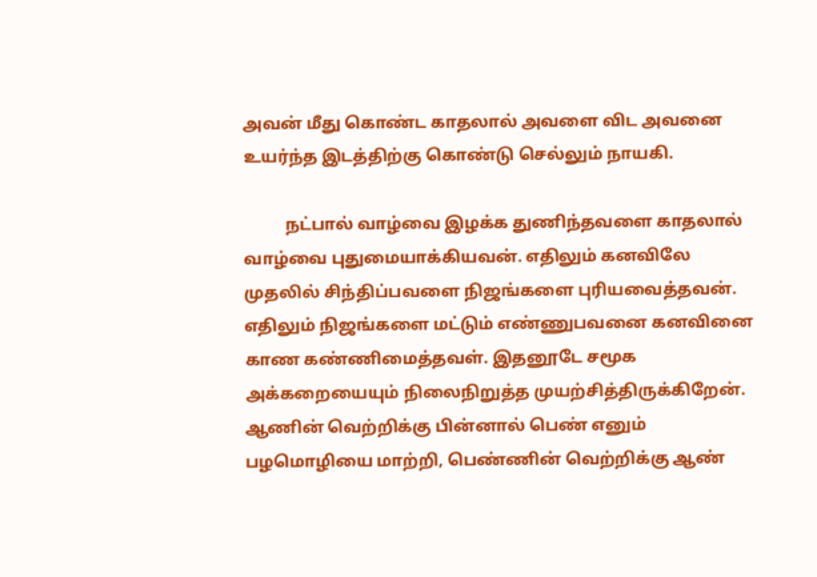அவன் மீது கொண்ட காதலால் அவளை விட அவனை உயர்ந்த இடத்திற்கு கொண்டு செல்லும் நாயகி.

          நட்பால் வாழ்வை இழக்க துணிந்தவளை காதலால் வாழ்வை புதுமையாக்கியவன். எதிலும் கனவிலே முதலில் சிந்திப்பவளை நிஜங்களை புரியவைத்தவன். எதிலும் நிஜங்களை மட்டும் எண்ணுபவனை கனவினை காண கண்ணிமைத்தவள். இதனூடே சமூக அக்கறையையும் நிலைநிறுத்த முயற்சித்திருக்கிறேன். ஆணின் வெற்றிக்கு பின்னால் பெண் எனும் பழமொழியை மாற்றி, பெண்ணின் வெற்றிக்கு ஆண்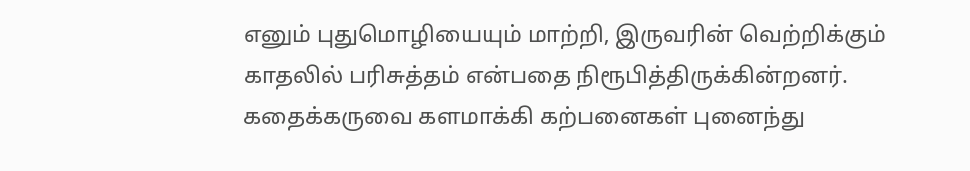எனும் புதுமொழியையும் மாற்றி, இருவரின் வெற்றிக்கும் காதலில் பரிசுத்தம் என்பதை நிரூபித்திருக்கின்றனர். கதைக்கருவை களமாக்கி கற்பனைகள் புனைந்து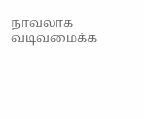நாவலாக வடிவமைக்க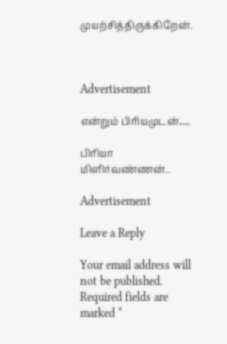முயற்சித்திருக்கிறேன்.



Advertisement

என்றும் பிரியமுடன்….

பிரியா மிளிர்வண்ணன்..

Advertisement

Leave a Reply

Your email address will not be published. Required fields are marked *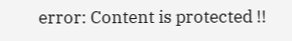error: Content is protected !!